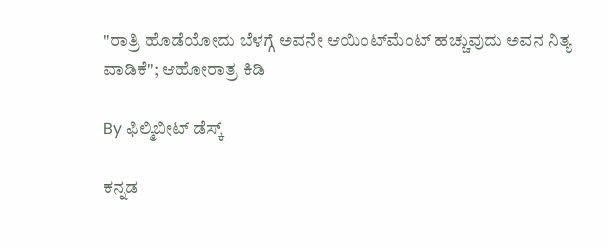"ರಾತ್ರಿ ಹೊಡೆಯೋದು ಬೆಳಗ್ಗೆ ಅವನೇ ಆಯಿಂಟ್‌ಮೆಂಟ್ ಹಚ್ಚುವುದು ಅವನ ನಿತ್ಯ ವಾಡಿಕೆ"; ಆಹೋರಾತ್ರ ಕಿಡಿ

By ಫಿಲ್ಮಿಬೀಟ್ ಡೆಸ್ಕ್

ಕನ್ನಡ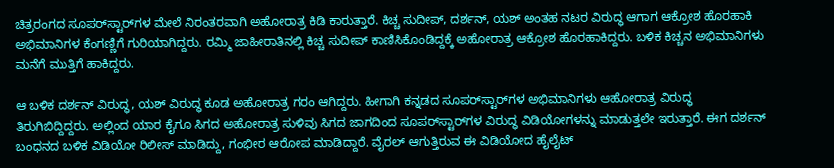ಚಿತ್ರರಂಗದ ಸೂಪರ್‌ಸ್ಟಾರ್‌ಗಳ ಮೇಲೆ ನಿರಂತರವಾಗಿ ಅಹೋರಾತ್ರ ಕಿಡಿ ಕಾರುತ್ತಾರೆ. ಕಿಚ್ಚ ಸುದೀಪ್, ದರ್ಶನ್, ಯಶ್ ಅಂತಹ ನಟರ ವಿರುದ್ಧ ಆಗಾಗ ಆಕ್ರೋಶ ಹೊರಹಾಕಿ ಅಭಿಮಾನಿಗಳ ಕೆಂಗಣ್ಣಿಗೆ ಗುರಿಯಾಗಿದ್ದರು. ರಮ್ಮಿ ಜಾಹೀರಾತಿನಲ್ಲಿ ಕಿಚ್ಚ ಸುದೀಪ್ ಕಾಣಿಸಿಕೊಂಡಿದ್ದಕ್ಕೆ ಅಹೋರಾತ್ರ ಆಕ್ರೋಶ ಹೊರಹಾಕಿದ್ದರು. ಬಳಿಕ ಕಿಚ್ಚನ ಅಭಿಮಾನಿಗಳು ಮನೆಗೆ ಮುತ್ತಿಗೆ ಹಾಕಿದ್ದರು.

ಆ ಬಳಿಕ ದರ್ಶನ್ ವಿರುದ್ಧ, ಯಶ್ ವಿರುದ್ಧ ಕೂಡ ಅಹೋರಾತ್ರ ಗರಂ ಆಗಿದ್ದರು. ಹೀಗಾಗಿ ಕನ್ನಡದ ಸೂಪರ್‌ಸ್ಟಾರ್‌ಗಳ ಅಭಿಮಾನಿಗಳು ಆಹೋರಾತ್ರ ವಿರುದ್ಧ ತಿರುಗಿಬಿದ್ದಿದ್ದರು. ಅಲ್ಲಿಂದ ಯಾರ ಕೈಗೂ ಸಿಗದ ಅಹೋರಾತ್ರ ಸುಳಿವು ಸಿಗದ ಜಾಗದಿಂದ ಸೂಪರ್‌ಸ್ಟಾರ್‌ಗಳ ವಿರುದ್ಧ ವಿಡಿಯೋಗಳನ್ನು ಮಾಡುತ್ತಲೇ ಇರುತ್ತಾರೆ. ಈಗ ದರ್ಶನ್ ಬಂಧನದ ಬಳಿಕ ವಿಡಿಯೋ ರಿಲೀಸ್ ಮಾಡಿದ್ದು, ಗಂಭೀರ ಆರೋಪ ಮಾಡಿದ್ದಾರೆ. ವೈರಲ್ ಆಗುತ್ತಿರುವ ಈ ವಿಡಿಯೋದ ಹೈಲೈಟ್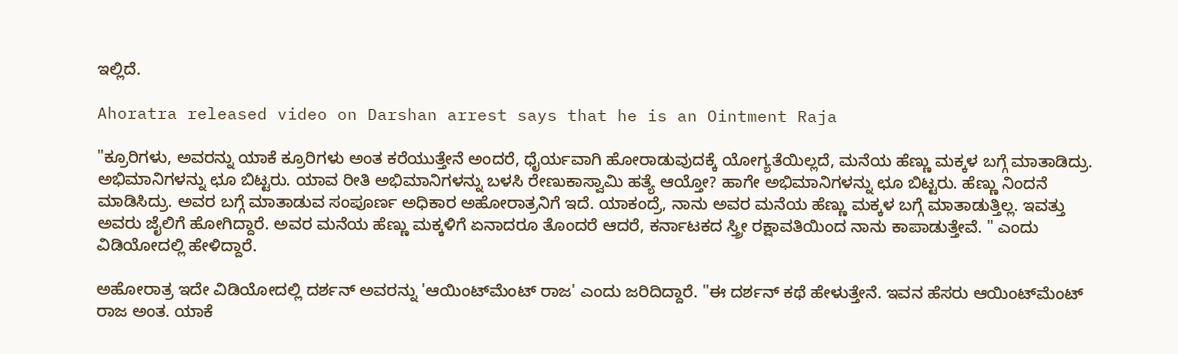ಇಲ್ಲಿದೆ.

Ahoratra released video on Darshan arrest says that he is an Ointment Raja

"ಕ್ರೂರಿಗಳು, ಅವರನ್ನು ಯಾಕೆ ಕ್ರೂರಿಗಳು ಅಂತ ಕರೆಯುತ್ತೇನೆ ಅಂದರೆ, ಧೈರ್ಯವಾಗಿ ಹೋರಾಡುವುದಕ್ಕೆ ಯೋಗ್ಯತೆಯಿಲ್ಲದೆ, ಮನೆಯ ಹೆಣ್ಣು ಮಕ್ಕಳ ಬಗ್ಗೆ ಮಾತಾಡಿದ್ರು. ಅಭಿಮಾನಿಗಳನ್ನು ಛೂ ಬಿಟ್ಟರು. ಯಾವ ರೀತಿ ಅಭಿಮಾನಿಗಳನ್ನು ಬಳಸಿ ರೇಣುಕಾಸ್ವಾಮಿ ಹತ್ಯೆ ಆಯ್ತೋ? ಹಾಗೇ ಅಭಿಮಾನಿಗಳನ್ನು ಛೂ ಬಿಟ್ಟರು. ಹೆಣ್ಣು ನಿಂದನೆ ಮಾಡಿಸಿದ್ರು. ಅವರ ಬಗ್ಗೆ ಮಾತಾಡುವ ಸಂಪೂರ್ಣ ಅಧಿಕಾರ ಅಹೋರಾತ್ರನಿಗೆ ಇದೆ. ಯಾಕಂದ್ರೆ, ನಾನು ಅವರ ಮನೆಯ ಹೆಣ್ಣು ಮಕ್ಕಳ ಬಗ್ಗೆ ಮಾತಾಡುತ್ತಿಲ್ಲ. ಇವತ್ತು ಅವರು ಜೈಲಿಗೆ ಹೋಗಿದ್ದಾರೆ. ಅವರ ಮನೆಯ ಹೆಣ್ಣು ಮಕ್ಕಳಿಗೆ ಏನಾದರೂ ತೊಂದರೆ ಆದರೆ, ಕರ್ನಾಟಕದ ಸ್ತ್ರೀ ರಕ್ಷಾವತಿಯಿಂದ ನಾನು ಕಾಪಾಡುತ್ತೇವೆ. " ಎಂದು ವಿಡಿಯೋದಲ್ಲಿ ಹೇಳಿದ್ದಾರೆ.

ಅಹೋರಾತ್ರ ಇದೇ ವಿಡಿಯೋದಲ್ಲಿ ದರ್ಶನ್ ಅವರನ್ನು 'ಆಯಿಂಟ್‌ಮೆಂಟ್ ರಾಜ' ಎಂದು ಜರಿದಿದ್ದಾರೆ. "ಈ ದರ್ಶನ್ ಕಥೆ ಹೇಳುತ್ತೇನೆ. ಇವನ ಹೆಸರು ಆಯಿಂಟ್‌ಮೆಂಟ್ ರಾಜ ಅಂತ. ಯಾಕೆ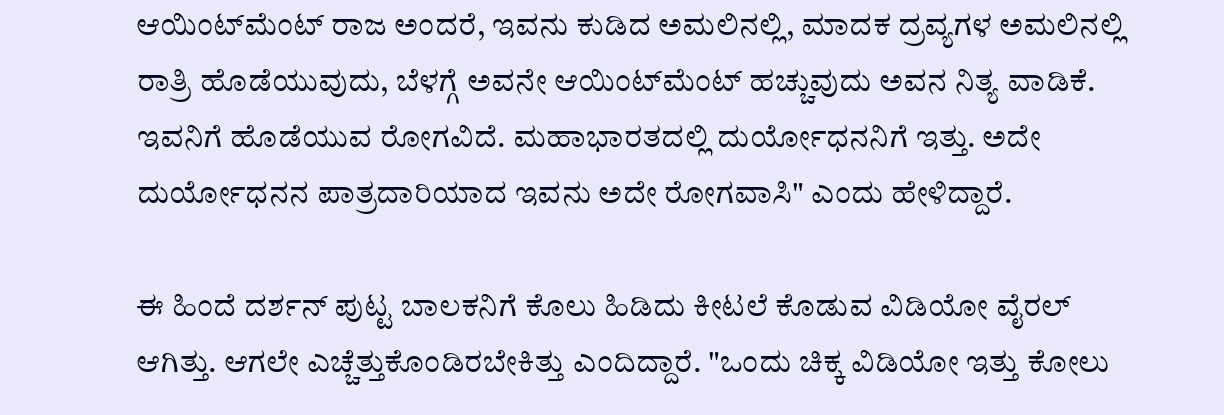ಆಯಿಂಟ್‌ಮೆಂಟ್ ರಾಜ ಅಂದರೆ, ಇವನು ಕುಡಿದ ಅಮಲಿನಲ್ಲಿ, ಮಾದಕ ದ್ರವ್ಯಗಳ ಅಮಲಿನಲ್ಲಿ ರಾತ್ರಿ ಹೊಡೆಯುವುದು, ಬೆಳಗ್ಗೆ ಅವನೇ ಆಯಿಂಟ್‌ಮೆಂಟ್ ಹಚ್ಚುವುದು ಅವನ ನಿತ್ಯ ವಾಡಿಕೆ. ಇವನಿಗೆ ಹೊಡೆಯುವ ರೋಗವಿದೆ. ಮಹಾಭಾರತದಲ್ಲಿ ದುರ್ಯೋಧನನಿಗೆ ಇತ್ತು. ಅದೇ ದುರ್ಯೋಧನನ ಪಾತ್ರದಾರಿಯಾದ ಇವನು ಅದೇ ರೋಗವಾಸಿ" ಎಂದು ಹೇಳಿದ್ದಾರೆ.

ಈ ಹಿಂದೆ ದರ್ಶನ್ ಪುಟ್ಟ ಬಾಲಕನಿಗೆ ಕೊಲು ಹಿಡಿದು ಕೀಟಲೆ ಕೊಡುವ ವಿಡಿಯೋ ವೈರಲ್ ಆಗಿತ್ತು. ಆಗಲೇ ಎಚ್ಚೆತ್ತುಕೊಂಡಿರಬೇಕಿತ್ತು ಎಂದಿದ್ದಾರೆ. "ಒಂದು ಚಿಕ್ಕ ವಿಡಿಯೋ ಇತ್ತು ಕೋಲು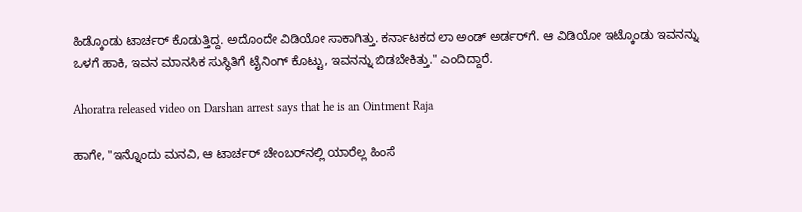ಹಿಡ್ಕೊಂಡು ಟಾರ್ಚರ್ ಕೊಡುತ್ತಿದ್ದ. ಅದೊಂದೇ ವಿಡಿಯೋ ಸಾಕಾಗಿತ್ತು. ಕರ್ನಾಟಕದ ಲಾ ಅಂಡ್ ಅರ್ಡರ್‌ಗೆ. ಆ ವಿಡಿಯೋ ಇಟ್ಕೊಂಡು ಇವನನ್ನು ಒಳಗೆ ಹಾಕಿ, ಇವನ ಮಾನಸಿಕ ಸುಸ್ಥಿತಿಗೆ ಟೈನಿಂಗ್ ಕೊಟ್ಟು, ಇವನನ್ನು ಬಿಡಬೇಕಿತ್ತು." ಎಂದಿದ್ದಾರೆ.

Ahoratra released video on Darshan arrest says that he is an Ointment Raja

ಹಾಗೇ, "ಇನ್ನೊಂದು ಮನವಿ, ಆ ಟಾರ್ಚರ್ ಚೇಂಬರ್‌ನಲ್ಲಿ ಯಾರೆಲ್ಲ ಹಿಂಸೆ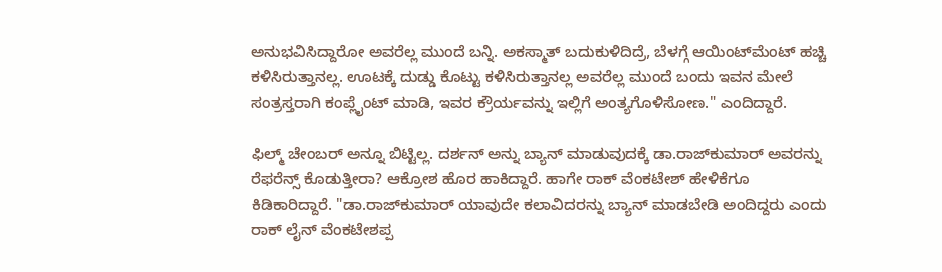ಅನುಭವಿಸಿದ್ದಾರೋ ಅವರೆಲ್ಲ ಮುಂದೆ ಬನ್ನಿ. ಅಕಸ್ಮಾತ್ ಬದುಕುಳಿದಿದ್ರೆ, ಬೆಳಗ್ಗೆ ಆಯಿಂಟ್‌ಮೆಂಟ್ ಹಚ್ಚಿ ಕಳಿಸಿರುತ್ತಾನಲ್ಲ. ಊಟಕ್ಕೆ ದುಡ್ಡು ಕೊಟ್ಟು ಕಳಿಸಿರುತ್ತಾನಲ್ಲ ಅವರೆಲ್ಲ ಮುಂದೆ ಬಂದು ಇವನ ಮೇಲೆ ಸಂತ್ರಸ್ತರಾಗಿ ಕಂಪ್ಲೈಂಟ್ ಮಾಡಿ, ಇವರ ಕ್ರೌರ್ಯವನ್ನು ಇಲ್ಲಿಗೆ ಅಂತ್ಯಗೊಳಿಸೋಣ." ಎಂದಿದ್ದಾರೆ.

ಫಿಲ್ಮ್ ಚೇಂಬರ್ ಅನ್ನೂ ಬಿಟ್ಟಿಲ್ಲ. ದರ್ಶನ್ ಅನ್ನು ಬ್ಯಾನ್ ಮಾಡುವುದಕ್ಕೆ ಡಾ.ರಾಜ್‌ಕುಮಾರ್ ಅವರನ್ನು ರೆಫರೆನ್ಸ್ ಕೊಡುತ್ತೀರಾ? ಆಕ್ರೋಶ ಹೊರ ಹಾಕಿದ್ದಾರೆ. ಹಾಗೇ ರಾಕ್‌ ವೆಂಕಟೇಶ್ ಹೇಳಿಕೆಗೂ ಕಿಡಿಕಾರಿದ್ದಾರೆ. "ಡಾ.ರಾಜ್‌ಕುಮಾರ್ ಯಾವುದೇ ಕಲಾವಿದರನ್ನು ಬ್ಯಾನ್ ಮಾಡಬೇಡಿ ಅಂದಿದ್ದರು ಎಂದು ರಾಕ್‌ ಲೈನ್ ವೆಂಕಟೇಶಪ್ಪ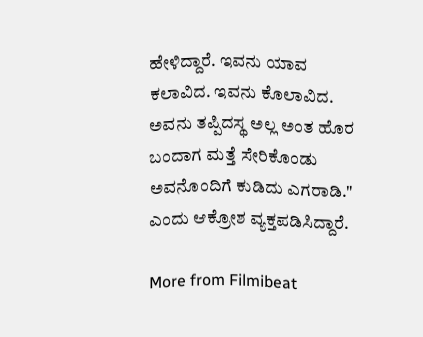ಹೇಳಿದ್ದಾರೆ. ಇವನು ಯಾವ ಕಲಾವಿದ. ಇವನು ಕೊಲಾವಿದ. ಅವನು ತಪ್ಪಿದಸ್ಥ ಅಲ್ಲ ಅಂತ ಹೊರ ಬಂದಾಗ ಮತ್ತೆ ಸೇರಿಕೊಂಡು ಅವನೊಂದಿಗೆ ಕುಡಿದು ಎಗರಾಡಿ." ಎಂದು ಆಕ್ರೋಶ ವ್ಯಕ್ತಪಡಿಸಿದ್ದಾರೆ.

More from Filmibeat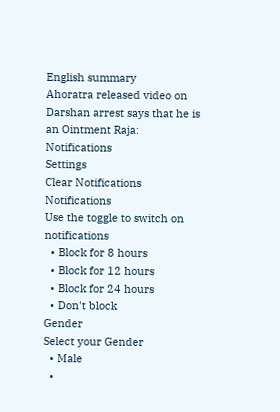English summary
Ahoratra released video on Darshan arrest says that he is an Ointment Raja:
Notifications
Settings
Clear Notifications
Notifications
Use the toggle to switch on notifications
  • Block for 8 hours
  • Block for 12 hours
  • Block for 24 hours
  • Don't block
Gender
Select your Gender
  • Male
  •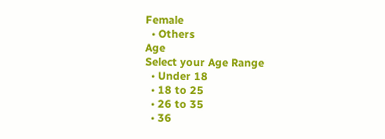Female
  • Others
Age
Select your Age Range
  • Under 18
  • 18 to 25
  • 26 to 35
  • 36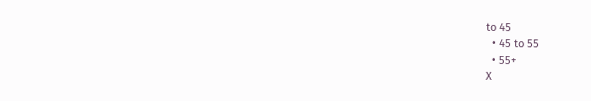to 45
  • 45 to 55
  • 55+
X